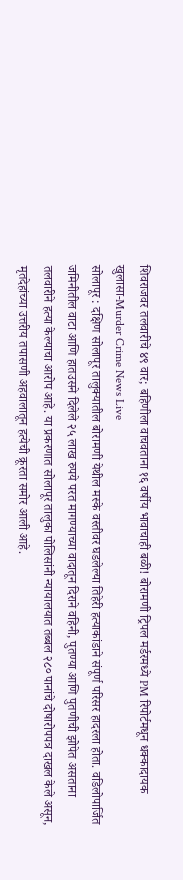शिवराजवर तलवारीचे ४९ वार; बहिणीला वाचवताना १६ वर्षीय भावाचाही बळी! बोरामणी ट्रिपल मर्डरमध्ये PM रिपोर्टमधून धक्कादायक खुलासा-Murder Crime News Live
सोलापूर : दक्षिण सोलापूर तालुक्यातील बोरामणी येथील मस्के वस्तीवर घडलेल्या तिहेरी हत्याकांडाने संपूर्ण परिसर हादरला होता. वडिलोपार्जित जमिनीतील वाटा आणि हातउसने दिलेले २५ लाख रुपये परत मागण्याच्या वादातून दिराने वहिनी, पुतण्या आणि पुतणीची झोपेत असताना तलवारीने हत्या केल्याचा आरोप आहे. या प्रकरणात सोलापूर तालुका पोलिसांनी न्यायालयात तब्बल २८० पानांचे दोषारोपपत्र दाखल केले असून, मृतदेहांच्या उत्तरीय तपासणी अहवालातून हत्येची क्रूरता समोर आली आहे.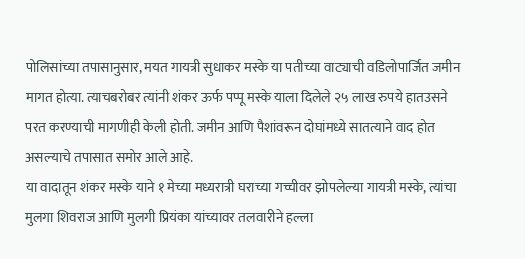पोलिसांच्या तपासानुसार, मयत गायत्री सुधाकर मस्के या पतीच्या वाट्याची वडिलोपार्जित जमीन मागत होत्या. त्याचबरोबर त्यांनी शंकर ऊर्फ पप्पू मस्के याला दिलेले २५ लाख रुपये हातउसने परत करण्याची मागणीही केली होती. जमीन आणि पैशांवरून दोघांमध्ये सातत्याने वाद होत असल्याचे तपासात समोर आले आहे.
या वादातून शंकर मस्के याने १ मेच्या मध्यरात्री घराच्या गच्चीवर झोपलेल्या गायत्री मस्के, त्यांचा मुलगा शिवराज आणि मुलगी प्रियंका यांच्यावर तलवारीने हल्ला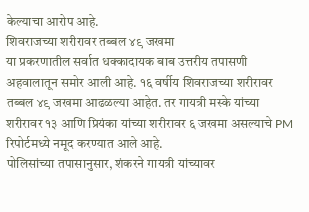केल्याचा आरोप आहे.
शिवराजच्या शरीरावर तब्बल ४९ जखमा
या प्रकरणातील सर्वात धक्कादायक बाब उत्तरीय तपासणी अहवालातून समोर आली आहे. १६ वर्षीय शिवराजच्या शरीरावर तब्बल ४९ जखमा आढळल्या आहेत. तर गायत्री मस्के यांच्या शरीरावर १३ आणि प्रियंका यांच्या शरीरावर ६ जखमा असल्याचे PM रिपोर्टमध्ये नमूद करण्यात आले आहे.
पोलिसांच्या तपासानुसार, शंकरने गायत्री यांच्यावर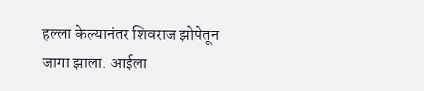हल्ला केल्यानंतर शिवराज झोपेतून जागा झाला. आईला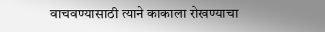वाचवण्यासाठी त्याने काकाला रोखण्याचा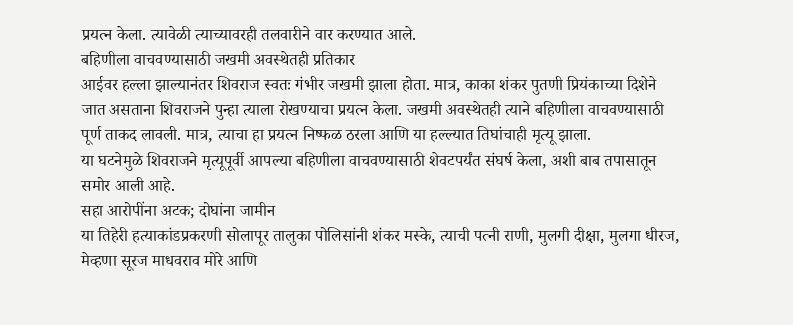प्रयत्न केला. त्यावेळी त्याच्यावरही तलवारीने वार करण्यात आले.
बहिणीला वाचवण्यासाठी जखमी अवस्थेतही प्रतिकार
आईवर हल्ला झाल्यानंतर शिवराज स्वतः गंभीर जखमी झाला होता. मात्र, काका शंकर पुतणी प्रियंकाच्या दिशेने जात असताना शिवराजने पुन्हा त्याला रोखण्याचा प्रयत्न केला. जखमी अवस्थेतही त्याने बहिणीला वाचवण्यासाठी पूर्ण ताकद लावली. मात्र, त्याचा हा प्रयत्न निष्फळ ठरला आणि या हल्ल्यात तिघांचाही मृत्यू झाला.
या घटनेमुळे शिवराजने मृत्यूपूर्वी आपल्या बहिणीला वाचवण्यासाठी शेवटपर्यंत संघर्ष केला, अशी बाब तपासातून समोर आली आहे.
सहा आरोपींना अटक; दोघांना जामीन
या तिहेरी हत्याकांडप्रकरणी सोलापूर तालुका पोलिसांनी शंकर मस्के, त्याची पत्नी राणी, मुलगी दीक्षा, मुलगा धीरज, मेव्हणा सूरज माधवराव मोरे आणि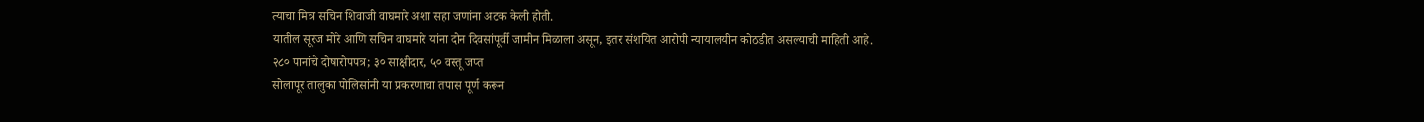त्याचा मित्र सचिन शिवाजी वाघमारे अशा सहा जणांना अटक केली होती.
यातील सूरज मोरे आणि सचिन वाघमारे यांना दोन दिवसांपूर्वी जामीन मिळाला असून, इतर संशयित आरोपी न्यायालयीन कोठडीत असल्याची माहिती आहे.
२८० पानांचे दोषारोपपत्र; ३० साक्षीदार, ५० वस्तू जप्त
सोलापूर तालुका पोलिसांनी या प्रकरणाचा तपास पूर्ण करून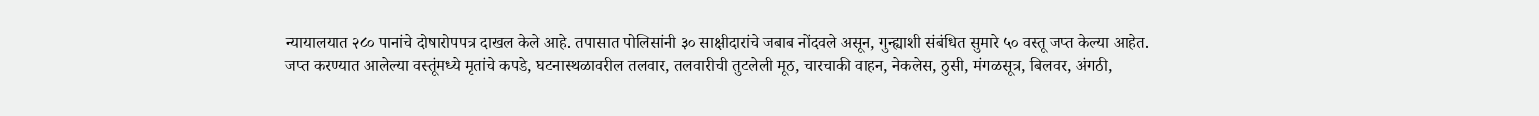न्यायालयात २८० पानांचे दोषारोपपत्र दाखल केले आहे. तपासात पोलिसांनी ३० साक्षीदारांचे जबाब नोंदवले असून, गुन्ह्याशी संबंधित सुमारे ५० वस्तू जप्त केल्या आहेत.
जप्त करण्यात आलेल्या वस्तूंमध्ये मृतांचे कपडे, घटनास्थळावरील तलवार, तलवारीची तुटलेली मूठ, चारचाकी वाहन, नेकलेस, ठुसी, मंगळसूत्र, बिलवर, अंगठी,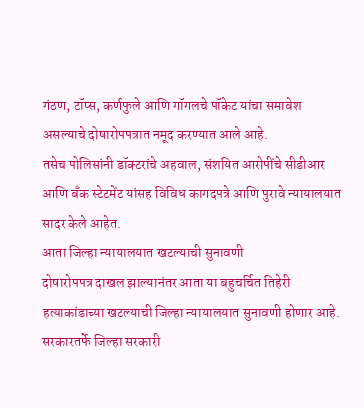गंठण, टॉप्स, कर्णफुले आणि गॉगलचे पॉकेट यांचा समावेश असल्याचे दोषारोपपत्रात नमूद करण्यात आले आहे.
तसेच पोलिसांनी डॉक्टरांचे अहवाल, संशयित आरोपींचे सीडीआर आणि बँक स्टेटमेंट यांसह विविध कागदपत्रे आणि पुरावे न्यायालयात सादर केले आहेत.
आता जिल्हा न्यायालयात खटल्याची सुनावणी
दोषारोपपत्र दाखल झाल्यानंतर आता या बहुचर्चित तिहेरी हत्याकांडाच्या खटल्याची जिल्हा न्यायालयात सुनावणी होणार आहे. सरकारतर्फे जिल्हा सरकारी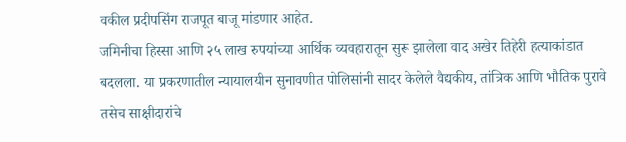वकील प्रदीपसिंग राजपूत बाजू मांडणार आहेत.
जमिनीचा हिस्सा आणि २५ लाख रुपयांच्या आर्थिक व्यवहारातून सुरू झालेला वाद अखेर तिहेरी हत्याकांडात बदलला. या प्रकरणातील न्यायालयीन सुनावणीत पोलिसांनी सादर केलेले वैद्यकीय, तांत्रिक आणि भौतिक पुरावे तसेच साक्षीदारांचे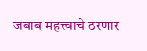जबाब महत्त्वाचे ठरणार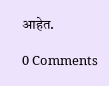आहेत.

0 Comments